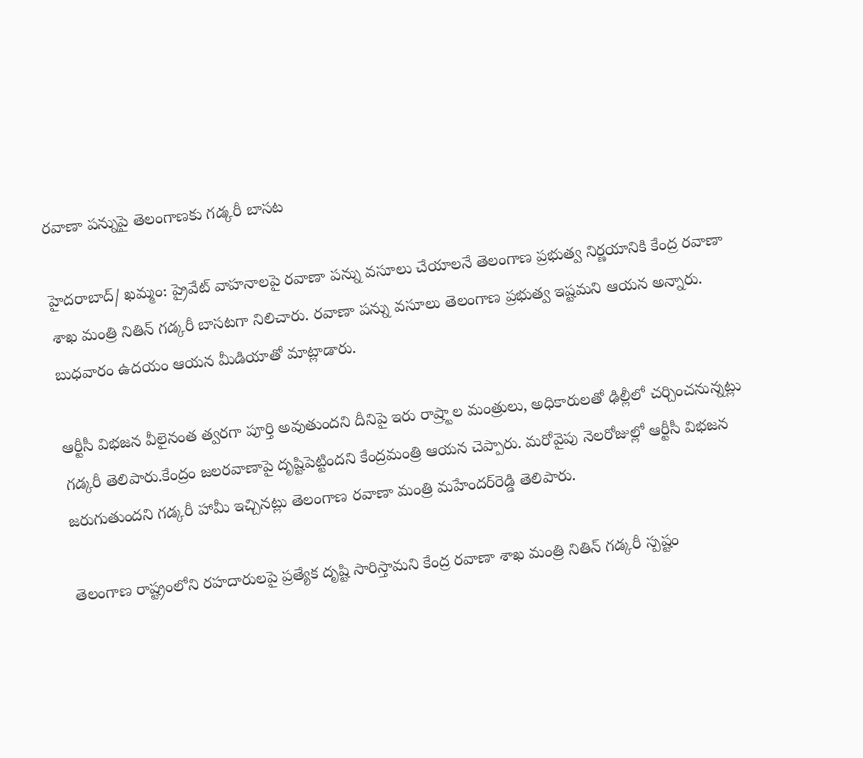రవాణా పన్నుపై తెలంగాణకు గడ్కరీ బాసట

హైదరాబాద్/ ఖమ్మం: ప్రైవేట్ వాహనాలపై రవాణా పన్ను వసూలు చేయాలనే తెలంగాణ ప్రభుత్వ నిర్ణయానికి కేంద్ర రవాణా శాఖ మంత్రి నితిన్ గడ్కరీ బాసటగా నిలిచారు. రవాణా పన్ను వసూలు తెలంగాణ ప్రభుత్వ ఇష్టమని ఆయన అన్నారు. బుధవారం ఉదయం ఆయన మీడియాతో మాట్లాడారు.

ఆర్టీసీ విభజన వీలైనంత త్వరగా పూర్తి అవుతుందని దీనిపై ఇరు రాష్ర్టాల మంత్రులు, అధికారులతో ఢిల్లీలో చర్చించనున్నట్లు గడ్కరీ తెలిపారు.కేంద్రం జలరవాణాపై దృష్టిపెట్టిందని కేంద్రమంత్రి ఆయన చెప్పారు. మరోవైపు నెలరోజుల్లో ఆర్టీసీ విభజన జరుగుతుందని గడ్కరీ హామీ ఇచ్చినట్లు తెలంగాణ రవాణా మంత్రి మహేందర్‌రెడ్డి తెలిపారు.

తెలంగాణ రాష్ట్రంలోని రహదారులపై ప్రత్యేక దృష్టి సారిస్తామని కేంద్ర రవాణా శాఖ మంత్రి నితిన్ గడ్కరీ స్పష్టం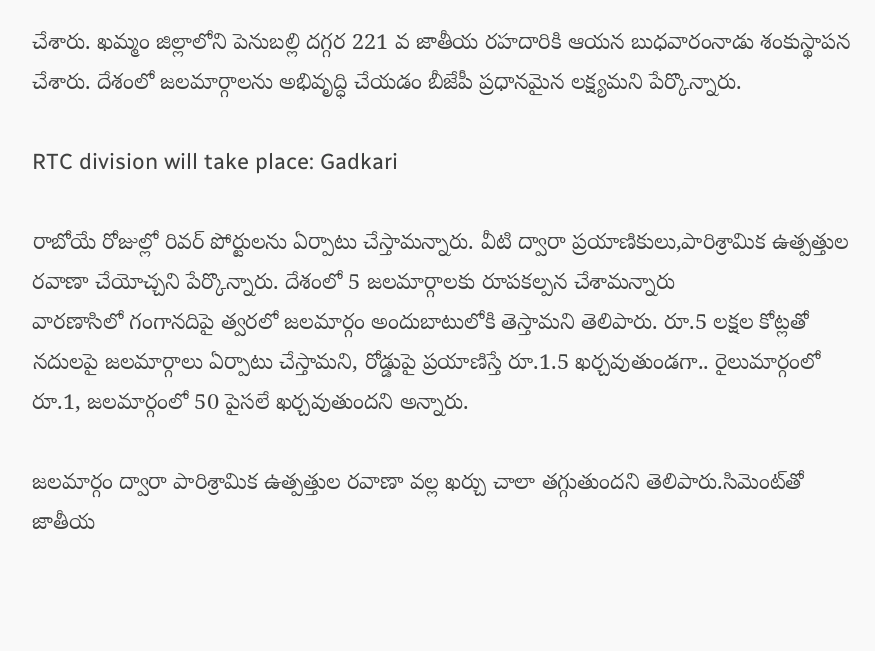చేశారు. ఖమ్మం జిల్లాలోని పెనుబల్లి దగ్గర 221 వ జాతీయ రహదారికి ఆయన బుధవారంనాడు శంకుస్థాపన చేశారు. దేశంలో జలమార్గాలను అభివృద్ధి చేయడం బీజేపీ ప్రధానమైన లక్ష్యమని పేర్కొన్నారు.

RTC division will take place: Gadkari

రాబోయే రోజుల్లో రివర్ పోర్టులను ఏర్పాటు చేస్తామన్నారు. వీటి ద్వారా ప్రయాణికులు,పారిశ్రామిక ఉత్పత్తుల రవాణా చేయోచ్చని పేర్కొన్నారు. దేశంలో 5 జలమార్గాలకు రూపకల్పన చేశామన్నారు
వారణాసిలో గంగానదిపై త్వరలో జలమార్గం అందుబాటులోకి తెస్తామని తెలిపారు. రూ.5 లక్షల కోట్లతో నదులపై జలమార్గాలు ఏర్పాటు చేస్తామని, రోడ్డుపై ప్రయాణిస్తే రూ.1.5 ఖర్చవుతుండగా.. రైలుమార్గంలో రూ.1, జలమార్గంలో 50 పైసలే ఖర్చవుతుందని అన్నారు.

జలమార్గం ద్వారా పారిశ్రామిక ఉత్పత్తుల రవాణా వల్ల ఖర్చు చాలా తగ్గుతుందని తెలిపారు.సిమెంట్‌తో జాతీయ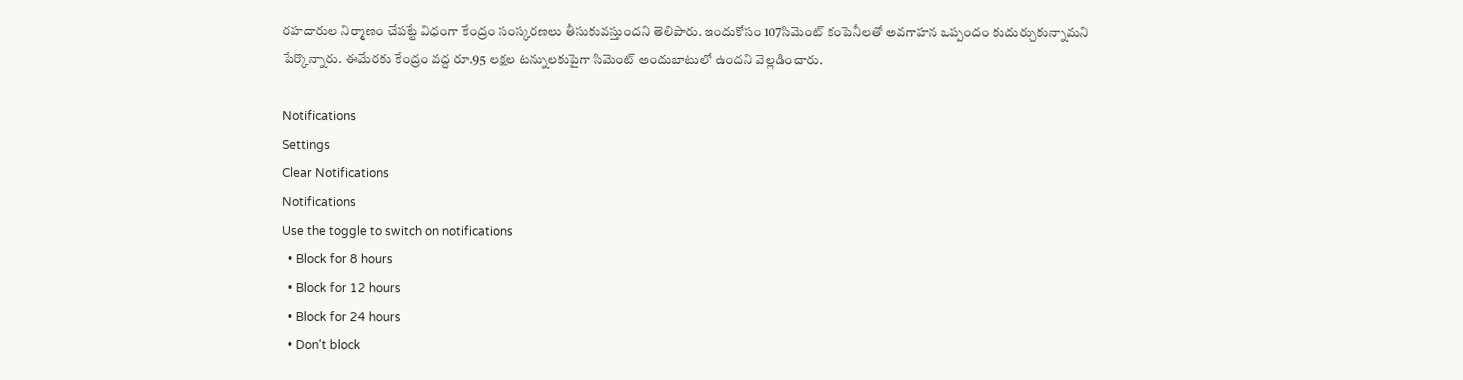రహదారుల నిర్మాణం చేపట్టే విధంగా కేంద్రం సంస్కరణలు తీసుకువస్తుందని తెలిపారు. ఇందుకోసం 107సిమెంట్ కంపెనీలతో అవగాహన ఒప్పందం కుదుర్చుకున్నామని పేర్కొన్నారు. ఈమేరకు కేంద్రం వద్ద రూ.95 లక్షల టన్నులకుపైగా సిమెంట్ అందుబాటులో ఉందని వెల్లడించారు.

Notifications
Settings
Clear Notifications
Notifications
Use the toggle to switch on notifications
  • Block for 8 hours
  • Block for 12 hours
  • Block for 24 hours
  • Don't block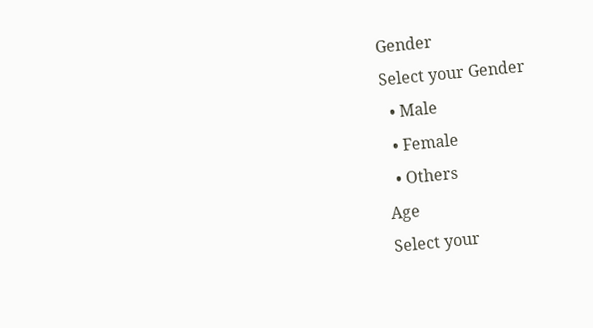Gender
Select your Gender
  • Male
  • Female
  • Others
Age
Select your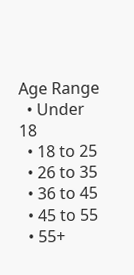Age Range
  • Under 18
  • 18 to 25
  • 26 to 35
  • 36 to 45
  • 45 to 55
  • 55+